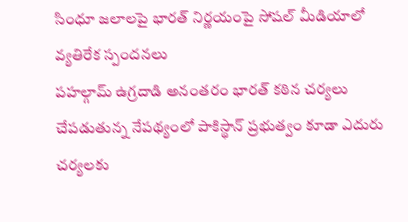సింధూ జలాలపై భారత్ నిర్ణయంపై సోషల్ మీడియాలో వ్యతిరేక స్పందనలు
పహల్గామ్ ఉగ్రదాడి అనంతరం భారత్ కఠిన చర్యలు చేపడుతున్న నేపథ్యంలో పాకిస్థాన్ ప్రభుత్వం కూడా ఎదురు చర్యలకు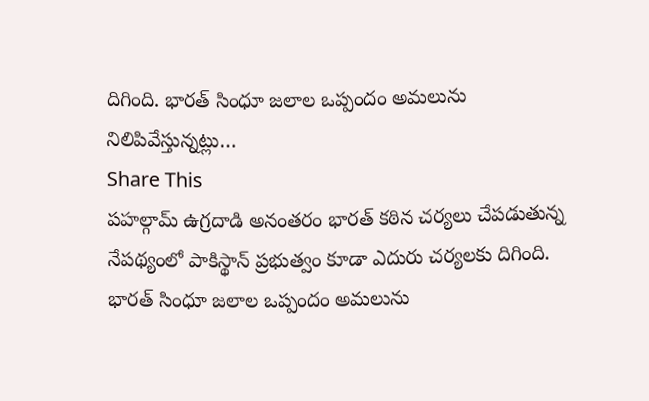దిగింది. భారత్ సింధూ జలాల ఒప్పందం అమలును నిలిపివేస్తున్నట్లు…
Share This
పహల్గామ్ ఉగ్రదాడి అనంతరం భారత్ కఠిన చర్యలు చేపడుతున్న నేపథ్యంలో పాకిస్థాన్ ప్రభుత్వం కూడా ఎదురు చర్యలకు దిగింది. భారత్ సింధూ జలాల ఒప్పందం అమలును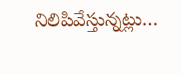నిలిపివేస్తున్నట్లు…